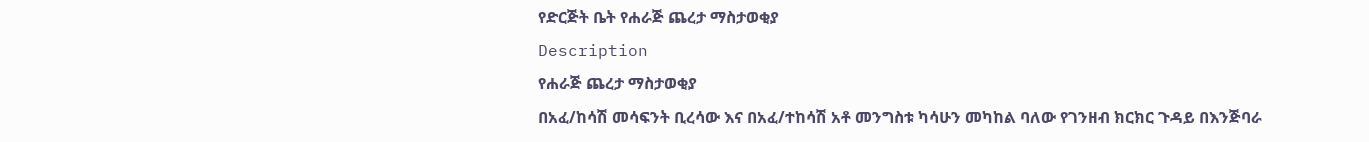የድርጅት ቤት የሐራጅ ጨረታ ማስታወቂያ
Description
የሐራጅ ጨረታ ማስታወቂያ
በአፈ/ከሳሽ መሳፍንት ቢረሳው እና በአፈ/ተከሳሽ አቶ መንግስቱ ካሳሁን መካከል ባለው የገንዘብ ክርክር ጉዳይ በእንጅባራ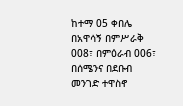ከተማ 05 ቀበሌ በአዋሳኝ በምሥራቅ 008፣ በምዕራብ 006፣ በሰሜንና በደቡብ መንገድ ተዋስኖ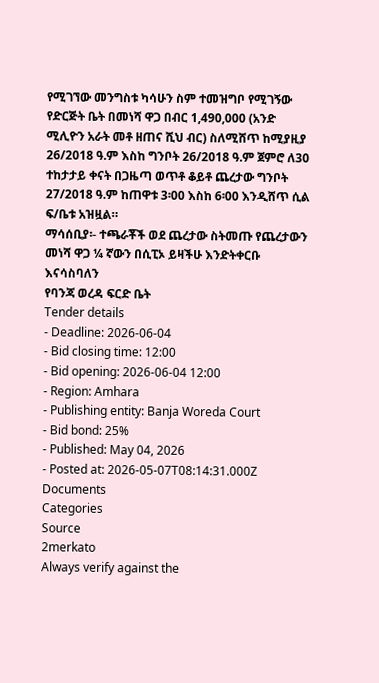የሚገኘው መንግስቱ ካሳሁን ስም ተመዝግቦ የሚገኝው የድርጅት ቤት በመነሻ ዋጋ በብር 1,490,000 (አንድ ሚሊዮን አራት መቶ ዘጠና ሺህ ብር) ስለሚሸጥ ከሚያዚያ 26/2018 ዓ.ም እስከ ግንቦት 26/2018 ዓ.ም ጀምሮ ለ30 ተከታታይ ቀናት በጋዜጣ ወጥቶ ቆይቶ ጨረታው ግንቦት 27/2018 ዓ.ም ከጠዋቱ 3፡00 እስከ 6፡00 እንዲሸጥ ሲል ፍ/ቤቱ አዝዟል።
ማሳሰቢያ፡- ተጫራቾች ወደ ጨረታው ስትመጡ የጨረታውን መነሻ ዋጋ ¼ ኛውን በሲፒኦ ይዛችሁ እንድትቀርቡ እናሳስባለን
የባንጃ ወረዳ ፍርድ ቤት
Tender details
- Deadline: 2026-06-04
- Bid closing time: 12:00
- Bid opening: 2026-06-04 12:00
- Region: Amhara
- Publishing entity: Banja Woreda Court
- Bid bond: 25%
- Published: May 04, 2026
- Posted at: 2026-05-07T08:14:31.000Z
Documents
Categories
Source
2merkato
Always verify against the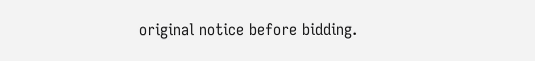original notice before bidding.